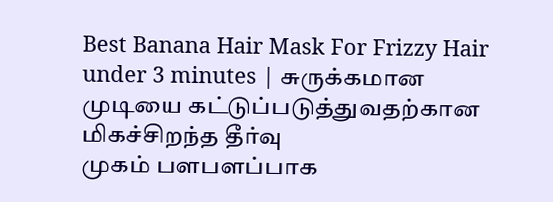Best Banana Hair Mask For Frizzy Hair under 3 minutes | சுருக்கமான முடியை கட்டுப்படுத்துவதற்கான மிகச்சிறந்த தீர்வு
முகம் பளபளப்பாக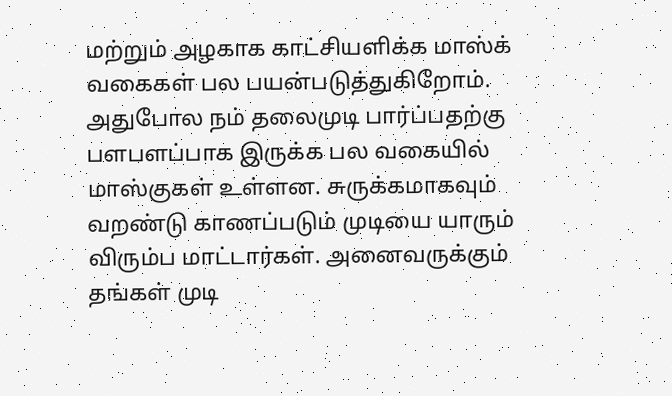மற்றும் அழகாக காட்சியளிக்க மாஸ்க் வகைகள் பல பயன்படுத்துகிறோம். அதுபோல நம் தலைமுடி பார்ப்பதற்கு பளபளப்பாக இருக்க பல வகையில் மாஸ்குகள் உள்ளன. சுருக்கமாகவும் வறண்டு காணப்படும் முடியை யாரும் விரும்ப மாட்டார்கள். அனைவருக்கும் தங்கள் முடி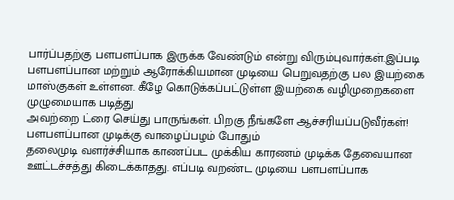பார்ப்பதற்கு பளபளப்பாக இருக்க வேண்டும் என்று விரும்புவார்கள்.இப்படி பளபளப்பான மற்றும் ஆரோக்கியமான முடியை பெறுவதற்கு பல இயற்கை மாஸ்குகள் உள்ளன. கீழே கொடுக்கப்பட்டுள்ள இயற்கை வழிமுறைகளை முழுமையாக படித்து
அவற்றை ட்ரை செய்து பாருங்கள். பிறகு நீங்களே ஆச்சரியப்படுவீர்கள்!
பளபளப்பான முடிக்கு வாழைப்பழம் போதும்
தலைமுடி வளர்ச்சியாக காணப்பட முக்கிய காரணம் முடிக்க தேவையான ஊட்டச்சத்து கிடைக்காதது. எப்படி வறண்ட முடியை பளபளப்பாக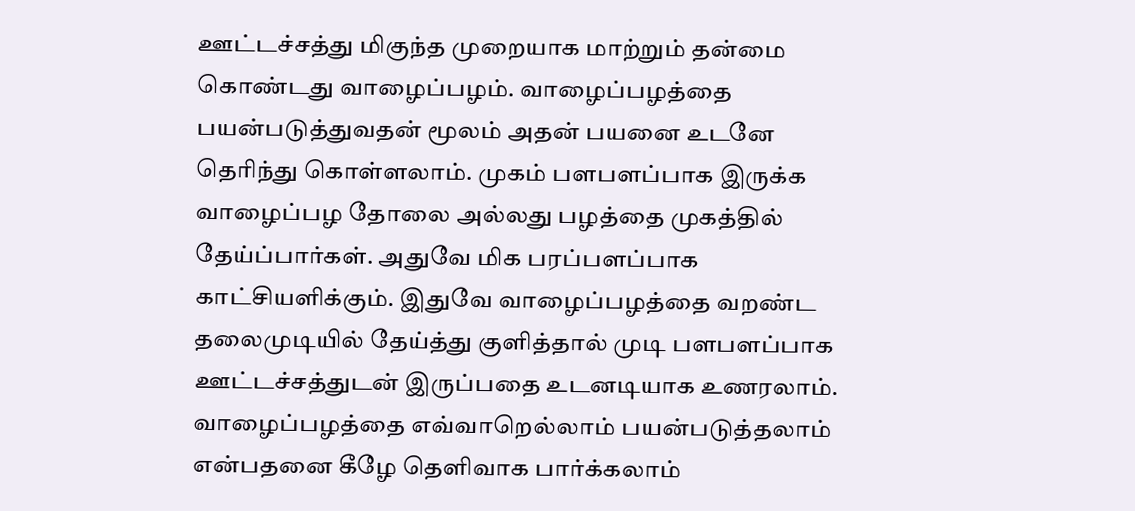ஊட்டச்சத்து மிகுந்த முறையாக மாற்றும் தன்மை கொண்டது வாழைப்பழம். வாழைப்பழத்தை பயன்படுத்துவதன் மூலம் அதன் பயனை உடனே தெரிந்து கொள்ளலாம். முகம் பளபளப்பாக இருக்க வாழைப்பழ தோலை அல்லது பழத்தை முகத்தில் தேய்ப்பார்கள். அதுவே மிக பரப்பளப்பாக காட்சியளிக்கும். இதுவே வாழைப்பழத்தை வறண்ட தலைமுடியில் தேய்த்து குளித்தால் முடி பளபளப்பாக ஊட்டச்சத்துடன் இருப்பதை உடனடியாக உணரலாம். வாழைப்பழத்தை எவ்வாறெல்லாம் பயன்படுத்தலாம் என்பதனை கீழே தெளிவாக பார்க்கலாம்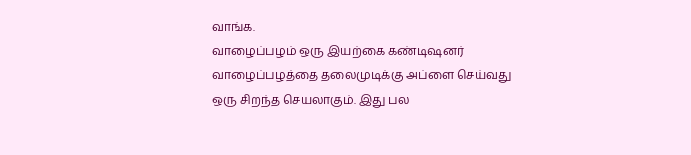வாங்க.
வாழைப்பழம் ஒரு இயற்கை கண்டிஷனர்
வாழைப்பழத்தை தலைமுடிக்கு அப்ளை செய்வது ஒரு சிறந்த செயலாகும். இது பல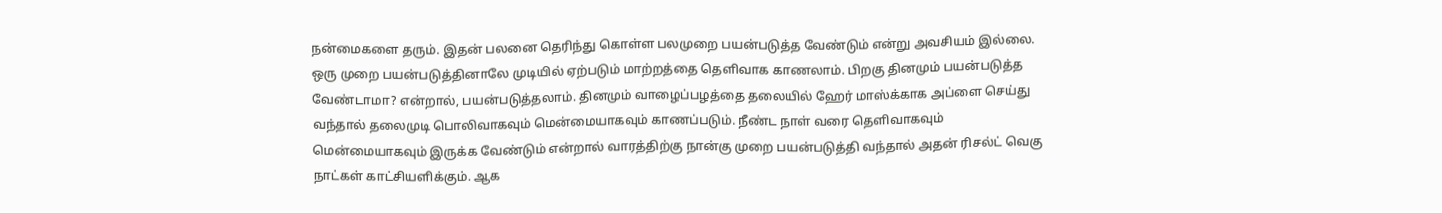நன்மைகளை தரும். இதன் பலனை தெரிந்து கொள்ள பலமுறை பயன்படுத்த வேண்டும் என்று அவசியம் இல்லை. ஒரு முறை பயன்படுத்தினாலே முடியில் ஏற்படும் மாற்றத்தை தெளிவாக காணலாம். பிறகு தினமும் பயன்படுத்த வேண்டாமா? என்றால், பயன்படுத்தலாம். தினமும் வாழைப்பழத்தை தலையில் ஹேர் மாஸ்க்காக அப்ளை செய்து வந்தால் தலைமுடி பொலிவாகவும் மென்மையாகவும் காணப்படும். நீண்ட நாள் வரை தெளிவாகவும் மென்மையாகவும் இருக்க வேண்டும் என்றால் வாரத்திற்கு நான்கு முறை பயன்படுத்தி வந்தால் அதன் ரிசல்ட் வெகு நாட்கள் காட்சியளிக்கும். ஆக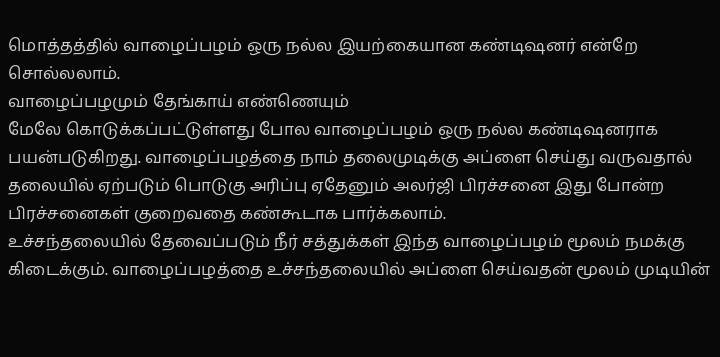மொத்தத்தில் வாழைப்பழம் ஒரு நல்ல இயற்கையான கண்டிஷனர் என்றே சொல்லலாம்.
வாழைப்பழமும் தேங்காய் எண்ணெயும்
மேலே கொடுக்கப்பட்டுள்ளது போல வாழைப்பழம் ஒரு நல்ல கண்டிஷனராக பயன்படுகிறது. வாழைப்பழத்தை நாம் தலைமுடிக்கு அப்ளை செய்து வருவதால் தலையில் ஏற்படும் பொடுகு அரிப்பு ஏதேனும் அலர்ஜி பிரச்சனை இது போன்ற பிரச்சனைகள் குறைவதை கண்கூடாக பார்க்கலாம்.
உச்சந்தலையில் தேவைப்படும் நீர் சத்துக்கள் இந்த வாழைப்பழம் மூலம் நமக்கு கிடைக்கும். வாழைப்பழத்தை உச்சந்தலையில் அப்ளை செய்வதன் மூலம் முடியின்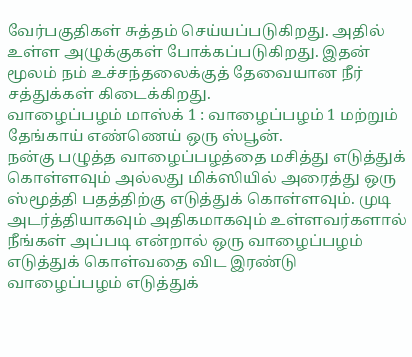வேர்பகுதிகள் சுத்தம் செய்யப்படுகிறது. அதில் உள்ள அழுக்குகள் போக்கப்படுகிறது. இதன் மூலம் நம் உச்சந்தலைக்குத் தேவையான நீர் சத்துக்கள் கிடைக்கிறது.
வாழைப்பழம் மாஸ்க் 1 : வாழைப்பழம் 1 மற்றும் தேங்காய் எண்ணெய் ஒரு ஸ்பூன்.
நன்கு பழுத்த வாழைப்பழத்தை மசித்து எடுத்துக் கொள்ளவும் அல்லது மிக்ஸியில் அரைத்து ஒரு ஸ்மூத்தி பதத்திற்கு எடுத்துக் கொள்ளவும். முடி அடர்த்தியாகவும் அதிகமாகவும் உள்ளவர்களால் நீங்கள் அப்படி என்றால் ஒரு வாழைப்பழம் எடுத்துக் கொள்வதை விட இரண்டு வாழைப்பழம் எடுத்துக்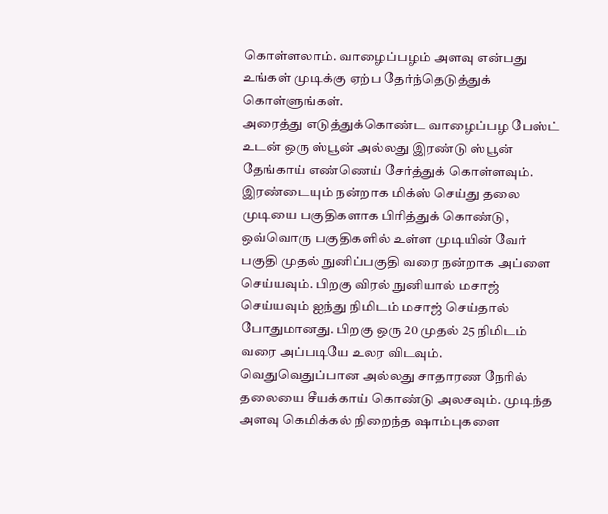கொள்ளலாம். வாழைப்பழம் அளவு என்பது உங்கள் முடிக்கு ஏற்ப தேர்ந்தெடுத்துக் கொள்ளுங்கள்.
அரைத்து எடுத்துக்கொண்ட வாழைப்பழ பேஸ்ட் உடன் ஒரு ஸ்பூன் அல்லது இரண்டு ஸ்பூன் தேங்காய் எண்ணெய் சேர்த்துக் கொள்ளவும். இரண்டையும் நன்றாக மிக்ஸ் செய்து தலை முடியை பகுதிகளாக பிரித்துக் கொண்டு, ஒவ்வொரு பகுதிகளில் உள்ள முடியின் வேர் பகுதி முதல் நுனிப்பகுதி வரை நன்றாக அப்ளை செய்யவும். பிறகு விரல் நுனியால் மசாஜ் செய்யவும் ஐந்து நிமிடம் மசாஜ் செய்தால் போதுமானது. பிறகு ஒரு 20 முதல் 25 நிமிடம் வரை அப்படியே உலர விடவும். வெதுவெதுப்பான அல்லது சாதாரண நேரில் தலையை சீயக்காய் கொண்டு அலசவும். முடிந்த அளவு கெமிக்கல் நிறைந்த ஷாம்புகளை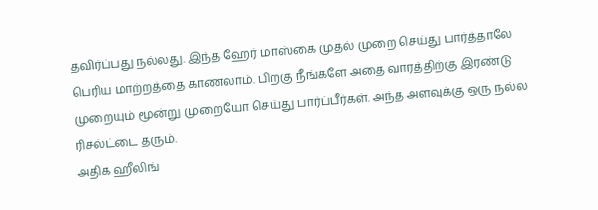தவிர்ப்பது நல்லது. இந்த ஹேர் மாஸ்கை முதல் முறை செய்து பார்த்தாலே பெரிய மாற்றத்தை காணலாம். பிறகு நீங்களே அதை வாரத்திற்கு இரண்டு முறையும் மூன்று முறையோ செய்து பார்ப்பீர்கள். அந்த அளவுக்கு ஒரு நல்ல ரிசல்ட்டை தரும்.
அதிக ஹீலிங்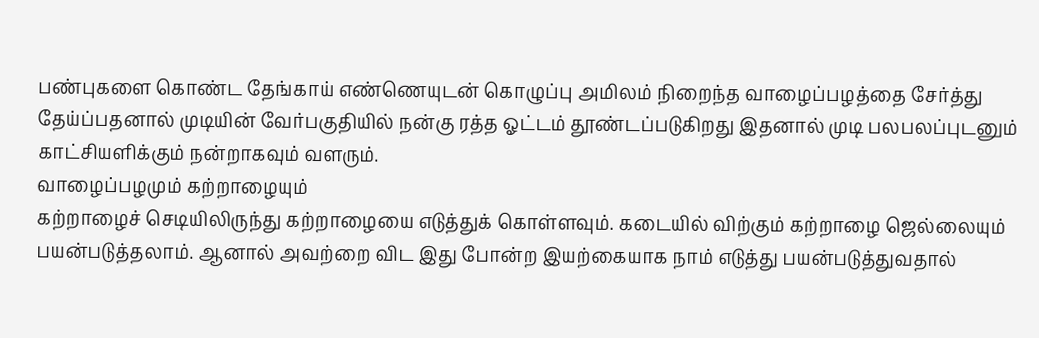பண்புகளை கொண்ட தேங்காய் எண்ணெயுடன் கொழுப்பு அமிலம் நிறைந்த வாழைப்பழத்தை சேர்த்து தேய்ப்பதனால் முடியின் வேர்பகுதியில் நன்கு ரத்த ஓட்டம் தூண்டப்படுகிறது இதனால் முடி பலபலப்புடனும் காட்சியளிக்கும் நன்றாகவும் வளரும்.
வாழைப்பழமும் கற்றாழையும்
கற்றாழைச் செடியிலிருந்து கற்றாழையை எடுத்துக் கொள்ளவும். கடையில் விற்கும் கற்றாழை ஜெல்லையும் பயன்படுத்தலாம். ஆனால் அவற்றை விட இது போன்ற இயற்கையாக நாம் எடுத்து பயன்படுத்துவதால்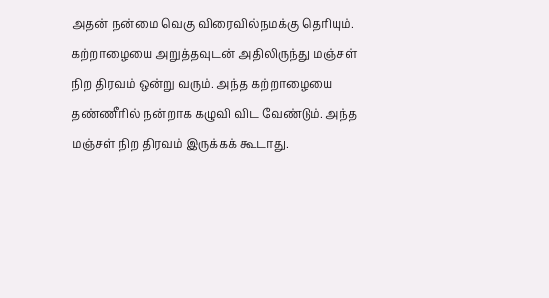அதன் நன்மை வெகு விரைவில்நமக்கு தெரியும். கற்றாழையை அறுத்தவுடன் அதிலிருந்து மஞ்சள் நிற திரவம் ஒன்று வரும். அந்த கற்றாழையை தண்ணீரில் நன்றாக கழுவி விட வேண்டும். அந்த மஞ்சள் நிற திரவம் இருக்கக் கூடாது.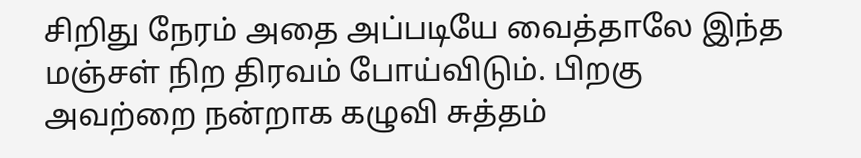சிறிது நேரம் அதை அப்படியே வைத்தாலே இந்த மஞ்சள் நிற திரவம் போய்விடும். பிறகு அவற்றை நன்றாக கழுவி சுத்தம்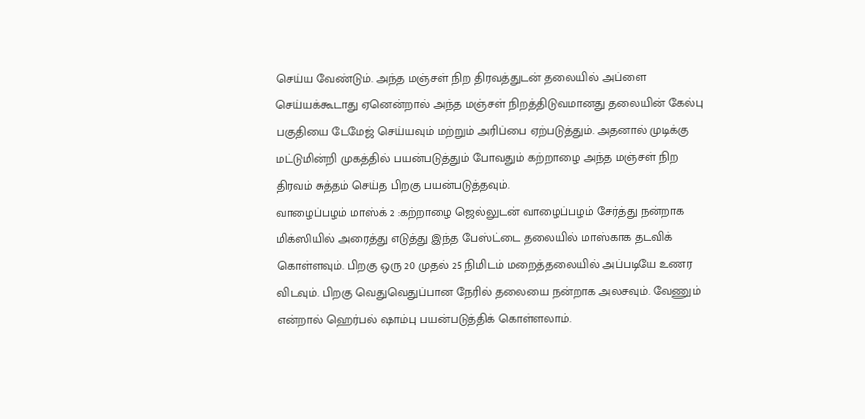செய்ய வேண்டும். அந்த மஞ்சள் நிற திரவத்துடன் தலையில் அப்ளை செய்யக்கூடாது ஏனென்றால் அந்த மஞ்சள் நிறத்திடுவமானது தலையின் கேல்பு பகுதியை டேமேஜ் செய்யவும் மற்றும் அரிப்பை ஏற்படுத்தும். அதனால் முடிக்கு மட்டுமின்றி முகத்தில் பயன்படுத்தும் போவதும் கற்றாழை அந்த மஞ்சள் நிற திரவம் சுத்தம் செய்த பிறகு பயன்படுத்தவும்.
வாழைப்பழம் மாஸ்க் 2 :கற்றாழை ஜெல்லுடன் வாழைப்பழம் சேர்த்து நன்றாக மிக்ஸியில் அரைத்து எடுத்து இந்த பேஸ்ட்டை தலையில் மாஸ்காக தடவிக் கொள்ளவும். பிறகு ஒரு 20 முதல் 25 நிமிடம் மறைத்தலையில் அப்படியே உணர விடவும். பிறகு வெதுவெதுப்பான நேரில் தலையை நன்றாக அலசவும். வேணும் என்றால் ஹெர்பல் ஷாம்பு பயன்படுத்திக் கொள்ளலாம்.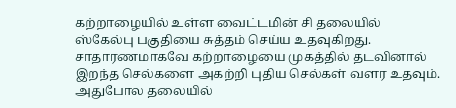கற்றாழையில் உள்ள வைட்டமின் சி தலையில் ஸ்கேல்பு பகுதியை சுத்தம் செய்ய உதவுகிறது. சாதாரணமாகவே கற்றாழையை முகத்தில் தடவினால் இறந்த செல்களை அகற்றி புதிய செல்கள் வளர உதவும். அதுபோல தலையில்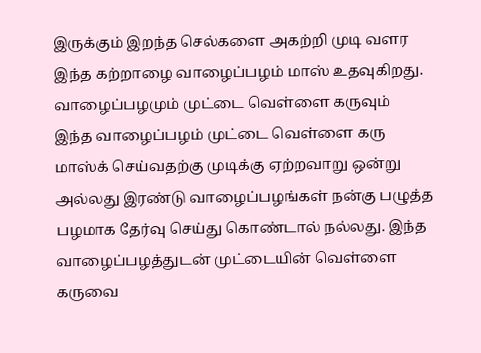இருக்கும் இறந்த செல்களை அகற்றி முடி வளர இந்த கற்றாழை வாழைப்பழம் மாஸ் உதவுகிறது.
வாழைப்பழமும் முட்டை வெள்ளை கருவும்
இந்த வாழைப்பழம் முட்டை வெள்ளை கரு மாஸ்க் செய்வதற்கு முடிக்கு ஏற்றவாறு ஒன்று அல்லது இரண்டு வாழைப்பழங்கள் நன்கு பழுத்த பழமாக தேர்வு செய்து கொண்டால் நல்லது. இந்த வாழைப்பழத்துடன் முட்டையின் வெள்ளை கருவை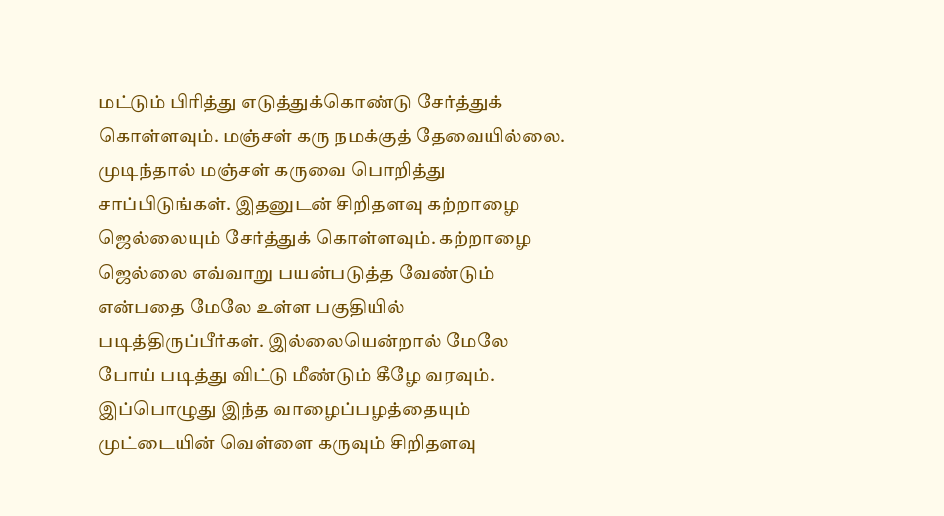மட்டும் பிரித்து எடுத்துக்கொண்டு சேர்த்துக் கொள்ளவும். மஞ்சள் கரு நமக்குத் தேவையில்லை. முடிந்தால் மஞ்சள் கருவை பொறித்து சாப்பிடுங்கள். இதனுடன் சிறிதளவு கற்றாழை ஜெல்லையும் சேர்த்துக் கொள்ளவும். கற்றாழை ஜெல்லை எவ்வாறு பயன்படுத்த வேண்டும் என்பதை மேலே உள்ள பகுதியில் படித்திருப்பீர்கள். இல்லையென்றால் மேலே போய் படித்து விட்டு மீண்டும் கீழே வரவும். இப்பொழுது இந்த வாழைப்பழத்தையும் முட்டையின் வெள்ளை கருவும் சிறிதளவு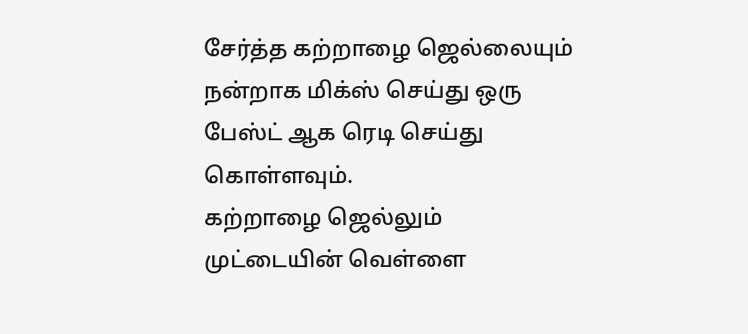சேர்த்த கற்றாழை ஜெல்லையும் நன்றாக மிக்ஸ் செய்து ஒரு பேஸ்ட் ஆக ரெடி செய்து கொள்ளவும்.
கற்றாழை ஜெல்லும் முட்டையின் வெள்ளை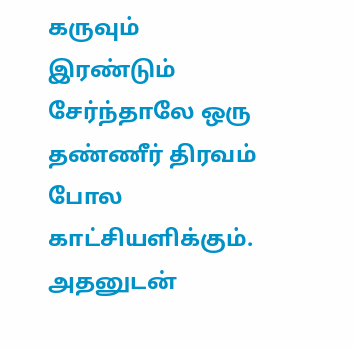கருவும் இரண்டும் சேர்ந்தாலே ஒரு தண்ணீர் திரவம் போல காட்சியளிக்கும். அதனுடன்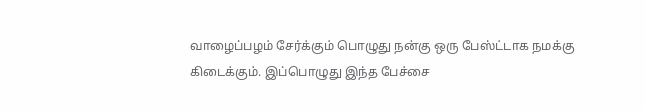வாழைப்பழம் சேர்க்கும் பொழுது நன்கு ஒரு பேஸ்ட்டாக நமக்கு கிடைக்கும். இப்பொழுது இந்த பேச்சை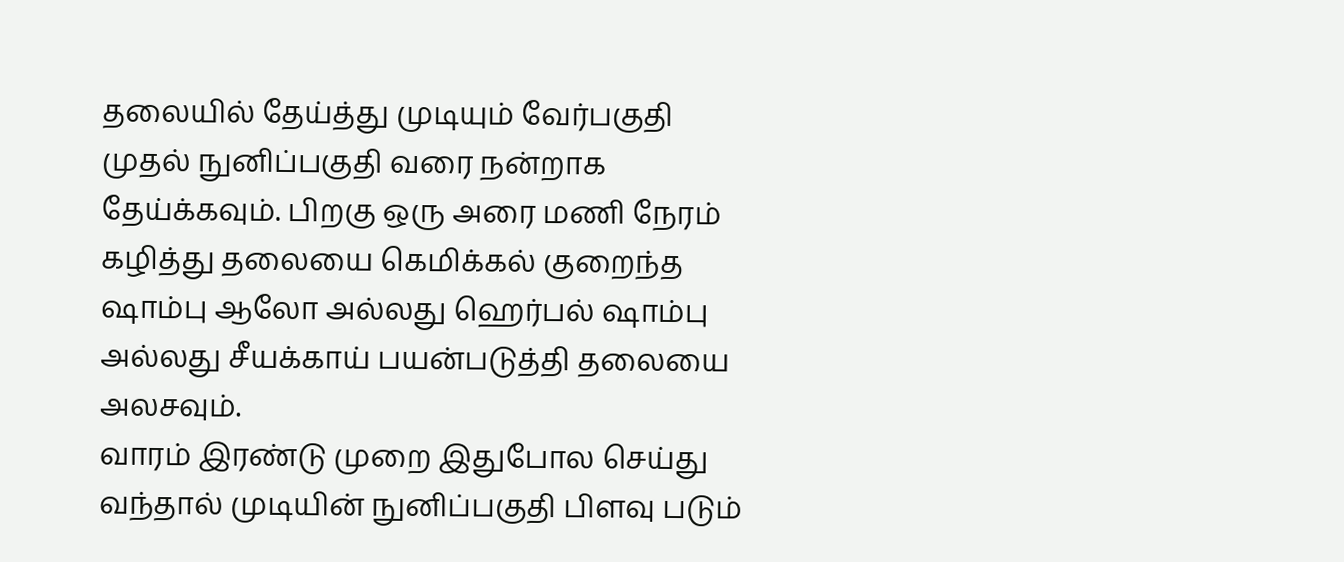தலையில் தேய்த்து முடியும் வேர்பகுதி முதல் நுனிப்பகுதி வரை நன்றாக தேய்க்கவும். பிறகு ஒரு அரை மணி நேரம் கழித்து தலையை கெமிக்கல் குறைந்த ஷாம்பு ஆலோ அல்லது ஹெர்பல் ஷாம்பு அல்லது சீயக்காய் பயன்படுத்தி தலையை அலசவும்.
வாரம் இரண்டு முறை இதுபோல செய்து வந்தால் முடியின் நுனிப்பகுதி பிளவு படும்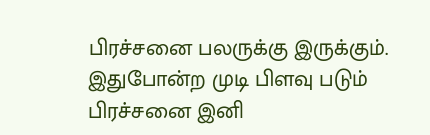பிரச்சனை பலருக்கு இருக்கும். இதுபோன்ற முடி பிளவு படும் பிரச்சனை இனி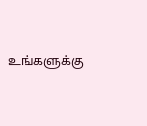உங்களுக்கு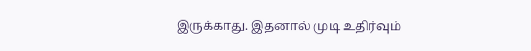இருக்காது. இதனால் முடி உதிர்வும்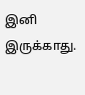இனி இருக்காது.